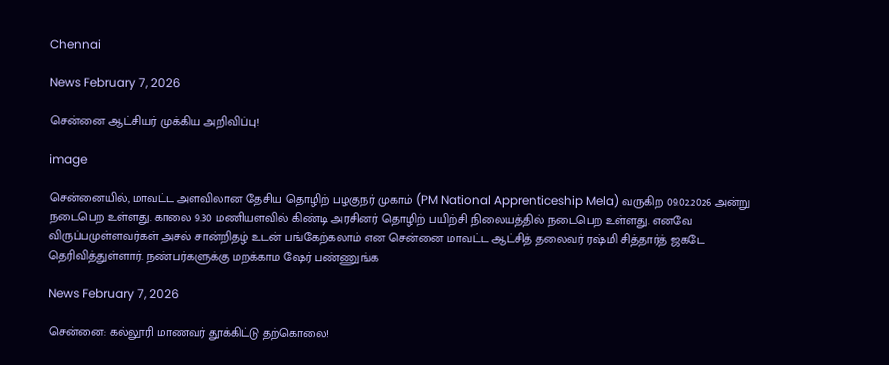Chennai

News February 7, 2026

சென்னை ஆட்சியர் முக்கிய அறிவிப்பு!

image

சென்னையில், மாவட்ட அளவிலான தேசிய தொழிற் பழகுநர் முகாம் (PM National Apprenticeship Mela) வருகிற 09.02.2026 அன்று நடைபெற உள்ளது. காலை 9.30 மணியளவில் கிண்டி அரசினர் தொழிற் பயிற்சி நிலையத்தில் நடைபெற உள்ளது. எனவே விருப்பமுள்ளவர்கள் அசல் சான்றிதழ் உடன் பங்கேற்கலாம் என சென்னை மாவட்ட ஆட்சித் தலைவர் ரஷ்மி சித்தார்த் ஜகடே தெரிவித்துள்ளார். நண்பர்களுக்கு மறக்காம ஷேர் பண்ணுங்க

News February 7, 2026

சென்னை: கல்லூரி மாணவர் தூக்கிட்டு தற்கொலை!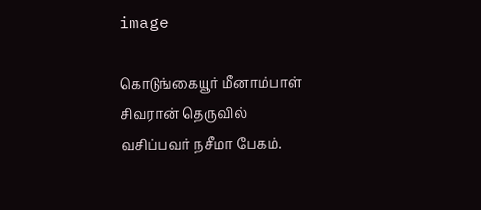image

கொடுங்கையூர் மீனாம்பாள் சிவரான் தெருவில் வசிப்பவர் நசீமா பேகம்.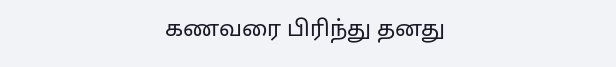கணவரை பிரிந்து தனது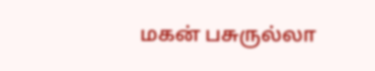மகன் பசுருல்லா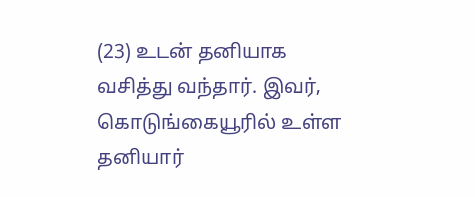(23) உடன் தனியாக வசித்து வந்தார். இவர், கொடுங்கையூரில் உள்ள தனியார்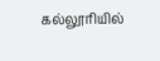கல்லூரியில்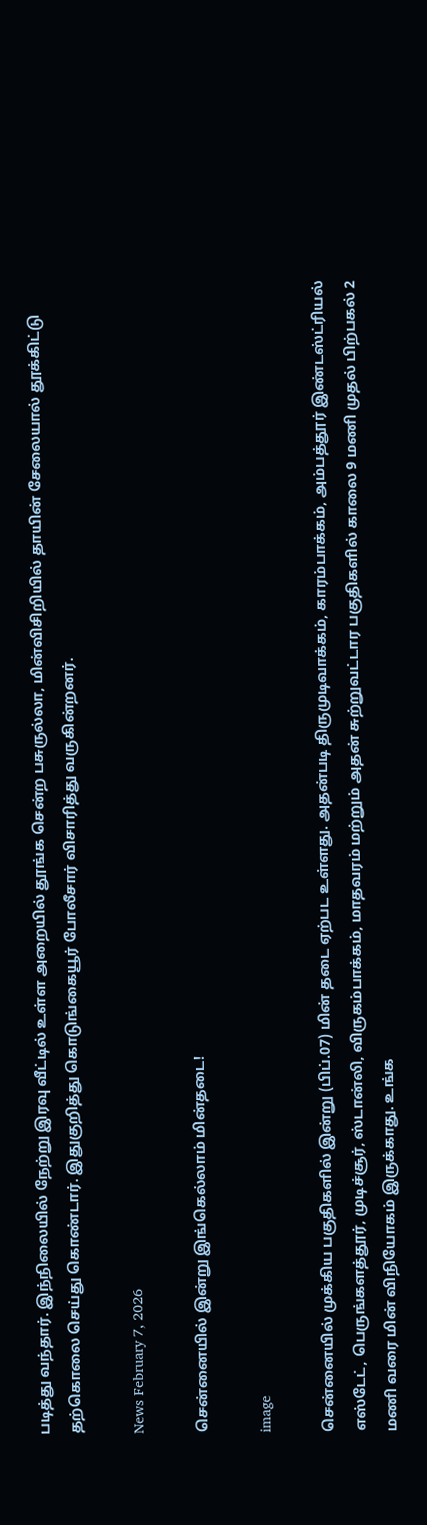படித்து வந்தார். இந்நிலையில் நேற்று இரவு வீட்டில் உள்ள அறையில் தூங்க சென்ற பசுருல்லா, மின்விசிறியில் தாயின் சேலையால் தூக்கிட்டு தற்கொலை செய்து கொண்டார். இதுகுறித்து கொடுங்கையூர் போலீசார் விசாரித்து வருகின்றனர்.

News February 7, 2026

சென்னையில் இன்று இங்கெல்லாம் மின்தடை!

image

சென்னையில் முக்கிய பகுதிகளில் இன்று (பிப்.07) மின் தடை ஏற்பட உள்ளது. அதன்படி திருமுடிவாக்கம், காரம்பாக்கம், அம்பத்தூர் இண்டஸ்ட்ரியல் எஸ்டேட், பெருங்களத்தூர், முடிச்சூர், ஸ்டான்லி, விருகம்பாக்கம், மாதவரம் மற்றும் அதன் சுற்றுவட்டார பகுதிகளில் காலை 9 மணி முதல் பிற்பகல் 2 மணி வரை மின் விநியோகம் இருக்காது. உங்க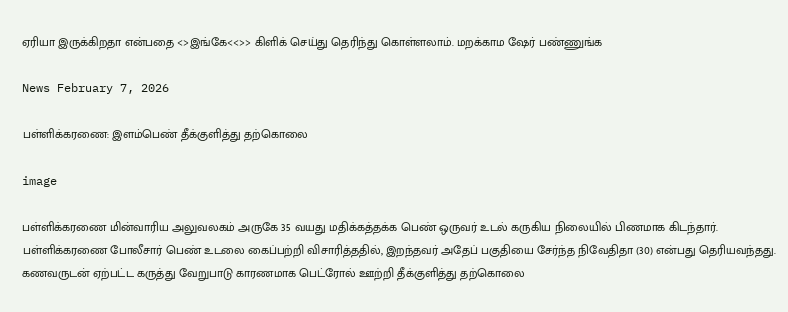ஏரியா இருக்கிறதா என்பதை <>இங்கே<<>> கிளிக் செய்து தெரிந்து கொள்ளலாம். மறக்காம ஷேர் பண்ணுங்க

News February 7, 2026

பள்ளிக்கரணை: இளம்பெண் தீக்குளித்து தற்கொலை

image

பள்ளிக்கரணை மின்வாரிய அலுவலகம் அருகே 35 வயது மதிக்கத்தக்க பெண் ஒருவர் உடல் கருகிய நிலையில் பிணமாக கிடந்தார். பள்ளிக்கரணை போலீசார் பெண் உடலை கைப்பற்றி விசாரித்ததில், இறந்தவர் அதேப் பகுதியை சேர்ந்த நிவேதிதா (30) என்பது தெரியவந்தது. கணவருடன் ஏற்பட்ட கருத்து வேறுபாடு காரணமாக பெட்ரோல் ஊற்றி தீக்குளித்து தற்கொலை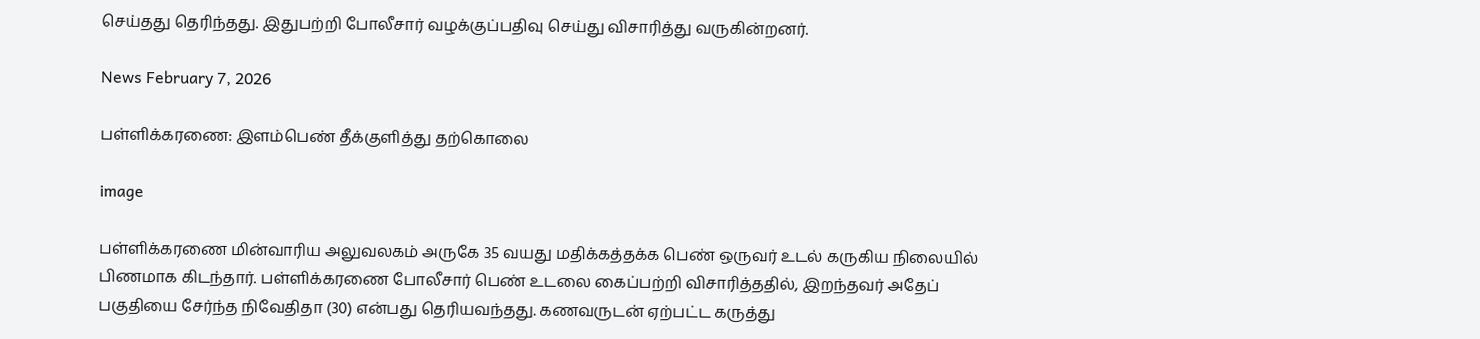செய்தது தெரிந்தது. இதுபற்றி போலீசார் வழக்குப்பதிவு செய்து விசாரித்து வருகின்றனர்.

News February 7, 2026

பள்ளிக்கரணை: இளம்பெண் தீக்குளித்து தற்கொலை

image

பள்ளிக்கரணை மின்வாரிய அலுவலகம் அருகே 35 வயது மதிக்கத்தக்க பெண் ஒருவர் உடல் கருகிய நிலையில் பிணமாக கிடந்தார். பள்ளிக்கரணை போலீசார் பெண் உடலை கைப்பற்றி விசாரித்ததில், இறந்தவர் அதேப் பகுதியை சேர்ந்த நிவேதிதா (30) என்பது தெரியவந்தது. கணவருடன் ஏற்பட்ட கருத்து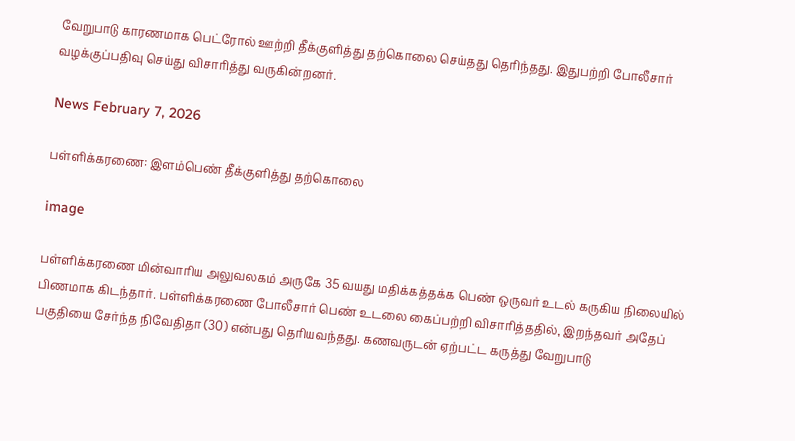வேறுபாடு காரணமாக பெட்ரோல் ஊற்றி தீக்குளித்து தற்கொலை செய்தது தெரிந்தது. இதுபற்றி போலீசார் வழக்குப்பதிவு செய்து விசாரித்து வருகின்றனர்.

News February 7, 2026

பள்ளிக்கரணை: இளம்பெண் தீக்குளித்து தற்கொலை

image

பள்ளிக்கரணை மின்வாரிய அலுவலகம் அருகே 35 வயது மதிக்கத்தக்க பெண் ஒருவர் உடல் கருகிய நிலையில் பிணமாக கிடந்தார். பள்ளிக்கரணை போலீசார் பெண் உடலை கைப்பற்றி விசாரித்ததில், இறந்தவர் அதேப் பகுதியை சேர்ந்த நிவேதிதா (30) என்பது தெரியவந்தது. கணவருடன் ஏற்பட்ட கருத்து வேறுபாடு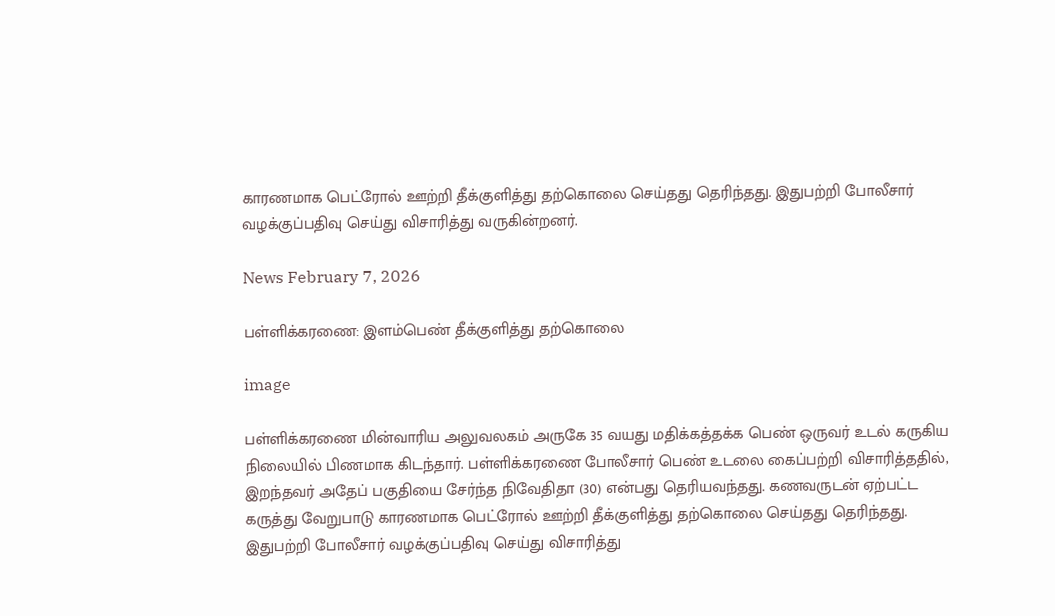காரணமாக பெட்ரோல் ஊற்றி தீக்குளித்து தற்கொலை செய்தது தெரிந்தது. இதுபற்றி போலீசார் வழக்குப்பதிவு செய்து விசாரித்து வருகின்றனர்.

News February 7, 2026

பள்ளிக்கரணை: இளம்பெண் தீக்குளித்து தற்கொலை

image

பள்ளிக்கரணை மின்வாரிய அலுவலகம் அருகே 35 வயது மதிக்கத்தக்க பெண் ஒருவர் உடல் கருகிய நிலையில் பிணமாக கிடந்தார். பள்ளிக்கரணை போலீசார் பெண் உடலை கைப்பற்றி விசாரித்ததில், இறந்தவர் அதேப் பகுதியை சேர்ந்த நிவேதிதா (30) என்பது தெரியவந்தது. கணவருடன் ஏற்பட்ட கருத்து வேறுபாடு காரணமாக பெட்ரோல் ஊற்றி தீக்குளித்து தற்கொலை செய்தது தெரிந்தது. இதுபற்றி போலீசார் வழக்குப்பதிவு செய்து விசாரித்து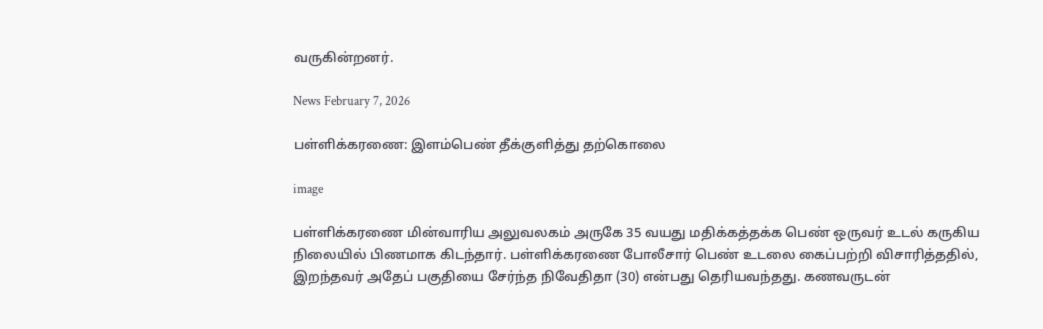வருகின்றனர்.

News February 7, 2026

பள்ளிக்கரணை: இளம்பெண் தீக்குளித்து தற்கொலை

image

பள்ளிக்கரணை மின்வாரிய அலுவலகம் அருகே 35 வயது மதிக்கத்தக்க பெண் ஒருவர் உடல் கருகிய நிலையில் பிணமாக கிடந்தார். பள்ளிக்கரணை போலீசார் பெண் உடலை கைப்பற்றி விசாரித்ததில், இறந்தவர் அதேப் பகுதியை சேர்ந்த நிவேதிதா (30) என்பது தெரியவந்தது. கணவருடன்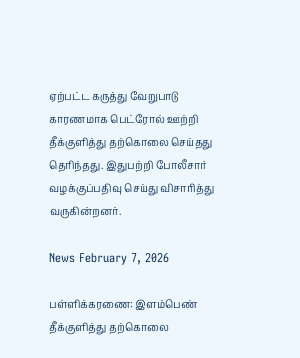ஏற்பட்ட கருத்து வேறுபாடு காரணமாக பெட்ரோல் ஊற்றி தீக்குளித்து தற்கொலை செய்தது தெரிந்தது. இதுபற்றி போலீசார் வழக்குப்பதிவு செய்து விசாரித்து வருகின்றனர்.

News February 7, 2026

பள்ளிக்கரணை: இளம்பெண் தீக்குளித்து தற்கொலை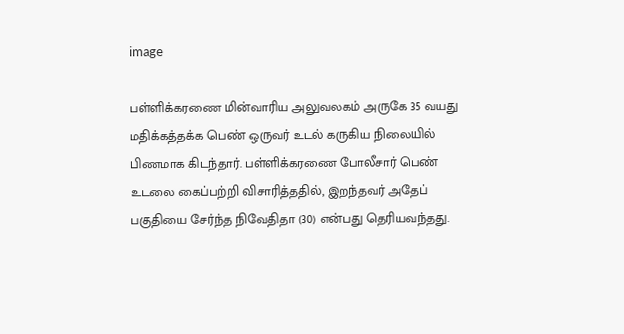image

பள்ளிக்கரணை மின்வாரிய அலுவலகம் அருகே 35 வயது மதிக்கத்தக்க பெண் ஒருவர் உடல் கருகிய நிலையில் பிணமாக கிடந்தார். பள்ளிக்கரணை போலீசார் பெண் உடலை கைப்பற்றி விசாரித்ததில், இறந்தவர் அதேப் பகுதியை சேர்ந்த நிவேதிதா (30) என்பது தெரியவந்தது.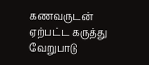கணவருடன் ஏற்பட்ட கருத்து வேறுபாடு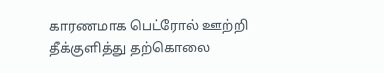காரணமாக பெட்ரோல் ஊற்றி தீக்குளித்து தற்கொலை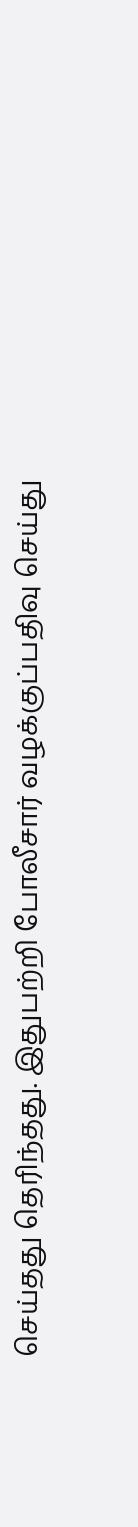செய்தது தெரிந்தது. இதுபற்றி போலீசார் வழக்குப்பதிவு செய்து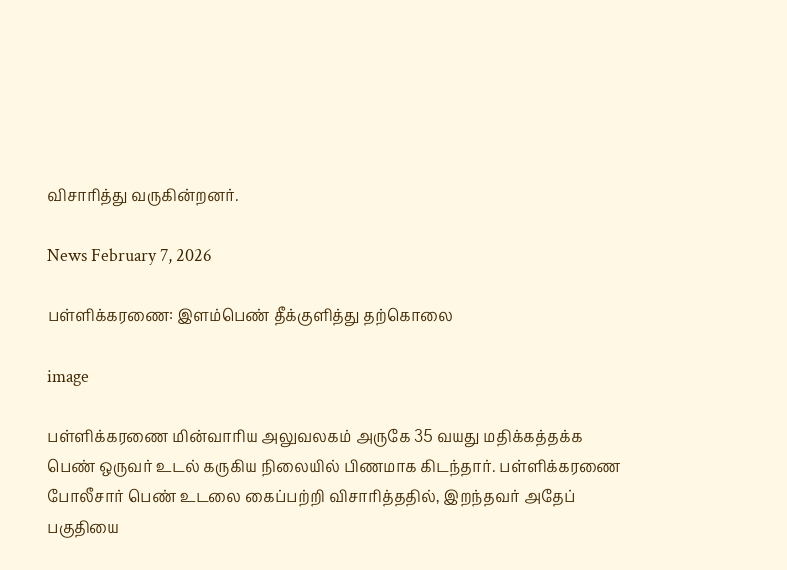விசாரித்து வருகின்றனர்.

News February 7, 2026

பள்ளிக்கரணை: இளம்பெண் தீக்குளித்து தற்கொலை

image

பள்ளிக்கரணை மின்வாரிய அலுவலகம் அருகே 35 வயது மதிக்கத்தக்க பெண் ஒருவர் உடல் கருகிய நிலையில் பிணமாக கிடந்தார். பள்ளிக்கரணை போலீசார் பெண் உடலை கைப்பற்றி விசாரித்ததில், இறந்தவர் அதேப் பகுதியை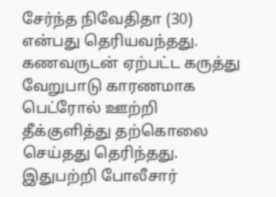சேர்ந்த நிவேதிதா (30) என்பது தெரியவந்தது. கணவருடன் ஏற்பட்ட கருத்து வேறுபாடு காரணமாக பெட்ரோல் ஊற்றி தீக்குளித்து தற்கொலை செய்தது தெரிந்தது. இதுபற்றி போலீசார்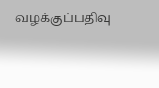வழக்குப்பதிவு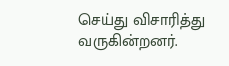செய்து விசாரித்து வருகின்றனர்.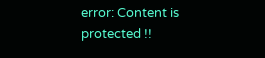error: Content is protected !!